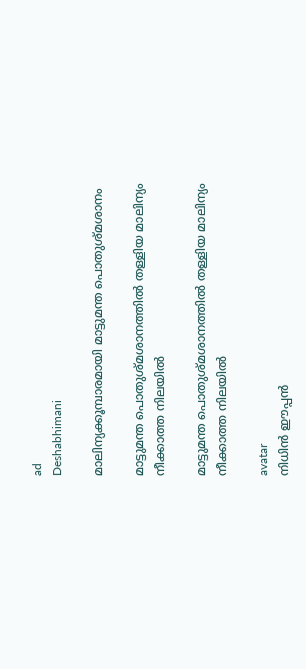ad
Deshabhimani

മാലിന്യക്കൂമ്പാരമായി മാട്ടുമന്ത പൊതുശ്മശാനം

മാട്ടുമന്ത പൊതുശ്‌മശാനത്തിൽ തള്ളിയ മാലിന്യം നീക്കാത്ത നിലയിൽ

മാട്ടുമന്ത പൊതുശ്‌മശാനത്തിൽ തള്ളിയ മാലിന്യം നീക്കാത്ത നിലയിൽ

avatar
നിധിൻ ഇ‍ൗപ്പൻ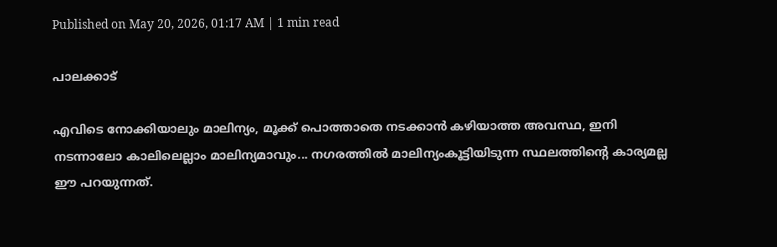Published on May 20, 2026, 01:17 AM | 1 min read

പാലക്കാട്

എവിടെ നോക്കിയാലും മാലിന്യം, മൂക്ക്‌ പൊത്താതെ നടക്കാൻ കഴിയാത്ത അവസ്ഥ, ഇനി നടന്നാലോ കാലിലെല്ലാം മാലിന്യമാവും... നഗരത്തിൽ മാലിന്യംകൂട്ടിയിടുന്ന സ്ഥലത്തിന്റെ കാര്യമല്ല ഇ‍ൗ പറയുന്നത്‌.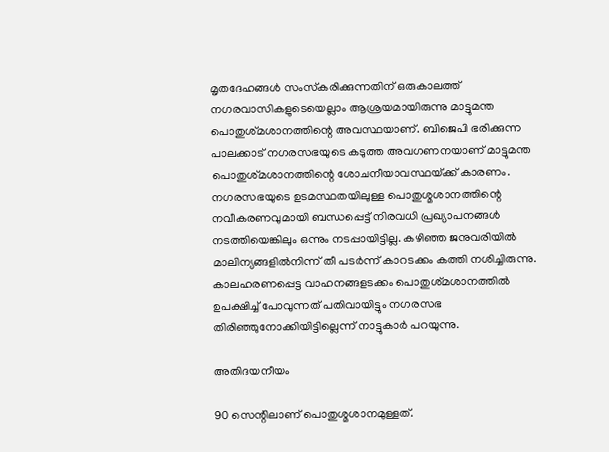മൃതദേഹങ്ങൾ സംസ്‌കരിക്കുന്നതിന്‌ ഒരുകാലത്ത്‌ നഗരവാസികളുടെയെല്ലാം ആശ്രയമായിരുന്നു മാട്ടുമന്ത പൊതുശ്‌മശാനത്തിന്റെ അവസ്ഥയാണ്‌. ബിജെപി ഭരിക്കുന്ന പാലക്കാട്‌ നഗരസഭയുടെ കടുത്ത അവഗണനയാണ്‌ മാട്ടുമന്ത പൊതുശ്‌മശാനത്തിന്റെ ശോചനീയാവസ്ഥയ്‌ക്ക്‌ കാരണം. നഗരസഭയുടെ ഉടമസ്ഥതയിലുള്ള പൊതുശ്മശാനത്തിന്റെ നവീകരണവുമായി ബന്ധപ്പെട്ട് നിരവധി പ്രഖ്യാപനങ്ങൾ നടത്തിയെങ്കിലും ഒന്നും നടപ്പായിട്ടില്ല. കഴിഞ്ഞ ജനുവരിയിൽ മാലിന്യങ്ങളിൽനിന്ന് തീ പടർന്ന്‌ കാറടക്കം കത്തി നശിച്ചിരുന്നു. കാലഹരണപ്പെട്ട വാഹനങ്ങളടക്കം പൊതുശ്‌മശാനത്തിൽ ഉപക്ഷിച്ച്‌ പോവുന്നത് പതിവായിട്ടും നഗരസഭ തിരിഞ്ഞുനോക്കിയിട്ടില്ലെന്ന്‌ നാട്ടുകാർ പറയുന്നു.

അതിദയനീയം

90 സെന്റിലാണ്‌ പൊതുശ്മശാനമുള്ളത്‌.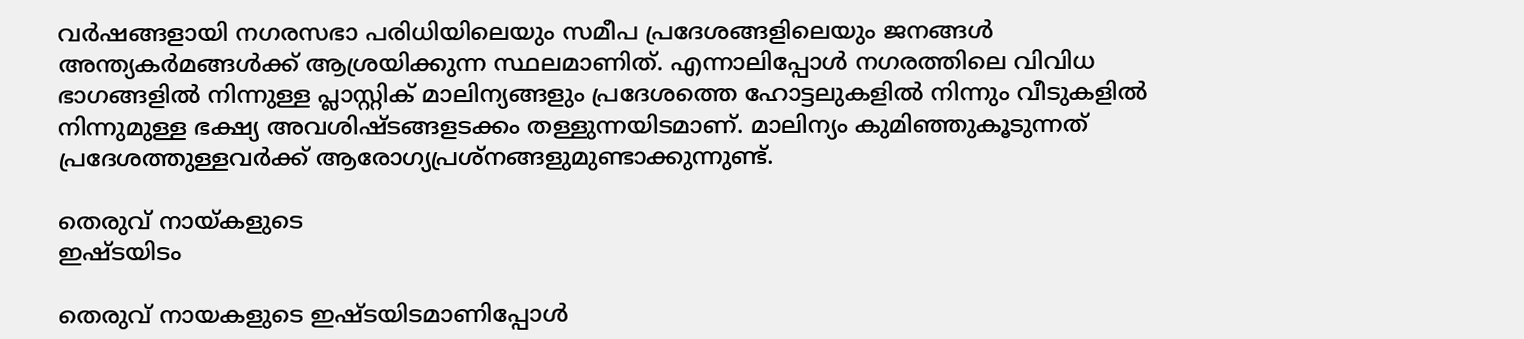വർഷങ്ങളായി നഗരസഭാ പരിധിയിലെയും സമീപ പ്രദേശങ്ങളിലെയും ജനങ്ങൾ അന്ത്യകർമങ്ങൾക്ക്‌ ആശ്രയിക്കുന്ന സ്ഥലമാണിത്. എന്നാലിപ്പോൾ നഗരത്തിലെ വിവിധ ഭാഗങ്ങളിൽ നിന്നുള്ള പ്ലാസ്റ്റിക് മാലിന്യങ്ങളും പ്രദേശത്തെ ഹോട്ടലുകളിൽ നിന്നും വീടുകളിൽ നിന്നുമുള്ള ഭക്ഷ്യ അവശിഷ്ടങ്ങളടക്കം തള്ളുന്നയിടമാണ്‌. മാലിന്യം കുമിഞ്ഞുകൂടുന്നത് പ്രദേശത്തുള്ളവർക്ക്‌ ആരോഗ്യപ്രശ്‌നങ്ങളുമുണ്ടാക്കുന്നുണ്ട്‌.

തെരുവ് നായ്‌കളുടെ
ഇഷ്‌ടയിടം

തെരുവ് നായകളുടെ ഇഷ്‌ടയിടമാണിപ്പോൾ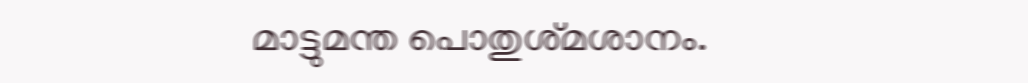മാട്ടുമന്ത പൊതുശ്‌മശാനം.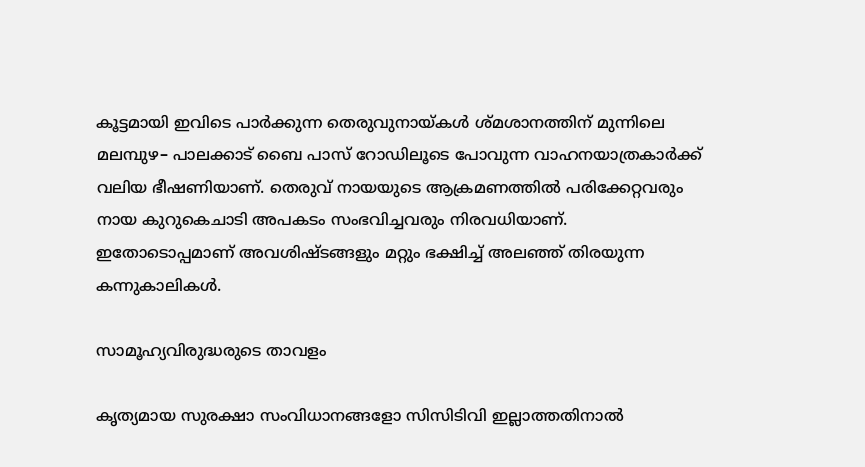കൂട്ടമായി ഇവിടെ പാർക്കുന്ന തെരുവുനായ്‌കൾ ശ്മശാനത്തിന്‌ മുന്നിലെ മലമ്പുഴ– പാലക്കാട് ബൈ പാസ് റോഡിലൂടെ പോവുന്ന വാഹനയാത്രകാർക്ക്‌ വലിയ ഭീഷണിയാണ്. തെരുവ് നായയുടെ ആക്രമണത്തിൽ പരിക്കേറ്റവരും നായ കുറുകെചാടി അപകടം സംഭവിച്ചവരും നിരവധിയാണ്. ഇതോടൊപ്പമാണ്‌ അവശിഷ്ടങ്ങളും മറ്റും ഭക്ഷിച്ച്‌ അലഞ്ഞ്‌ തിരയുന്ന കന്നുകാലികൾ.

സാമൂഹ്യവിരുദ്ധരുടെ താവളം

കൃത്യമായ സുരക്ഷാ സംവിധാനങ്ങളോ സിസിടിവി ഇല്ലാത്തതിനാൽ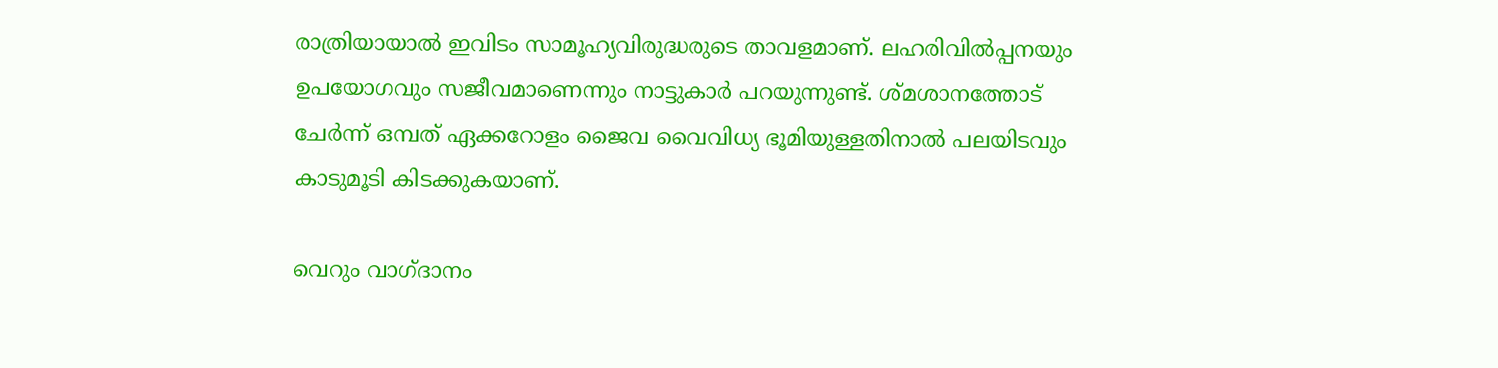രാത്രിയായാൽ ഇവിടം സാമൂഹ്യവിരുദ്ധരുടെ താവളമാണ്‌. ലഹരിവിൽപ്പനയും ഉപയോഗവും സജീവമാണെന്നും നാട്ടുകാർ പറയുന്നുണ്ട്‌. ശ്മശാനത്തോട് ചേർന്ന് ഒമ്പത്‌ ഏക്കറോളം ജൈവ വൈവിധ്യ ഭൂമിയുള്ളതിനാൽ പലയിടവും കാടുമൂടി കിടക്കുകയാണ്.

വെറും വാഗ്ദാനം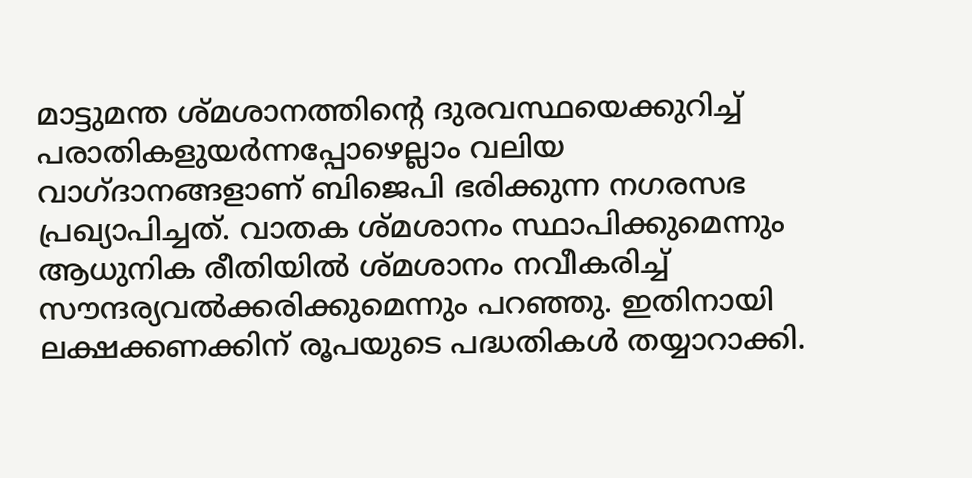മാട്ടുമന്ത ശ്മശാനത്തിന്റെ ദുരവസ്ഥയെക്കുറിച്ച് പരാതികളുയർന്നപ്പോഴെല്ലാം വലിയ വാഗ്‌ദാനങ്ങളാണ്‌ ബിജെപി ഭരിക്കുന്ന നഗരസഭ പ്രഖ്യാപിച്ചത്‌. വാതക ശ്‌മശാനം സ്ഥാപിക്കുമെന്നും ആധുനിക രീതിയിൽ ശ്മശാനം നവീകരിച്ച് സൗന്ദര്യവൽക്കരിക്കുമെന്നും പറഞ്ഞു. ഇതിനായി ലക്ഷക്കണക്കിന് രൂപയുടെ പദ്ധതികൾ തയ്യാറാക്കി.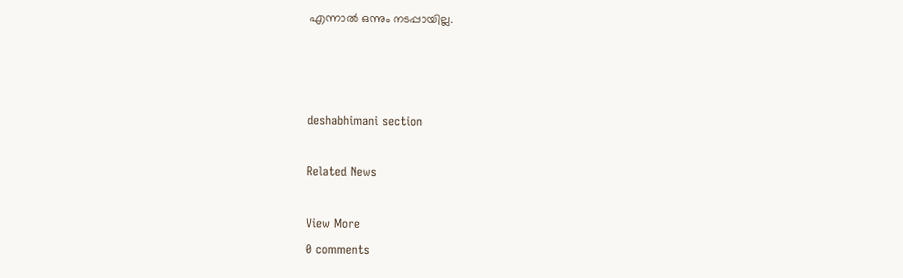എന്നാൽ ഒന്നും നടപ്പായില്ല.



deshabhimani section

Related News

View More
0 comments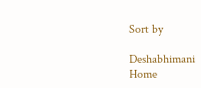Sort by

Deshabhimani
Home